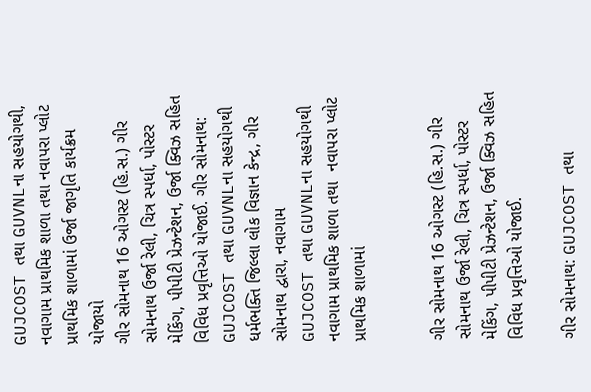GUJCOST તથા GUVNLના સહયોગથી, નવાગામ પ્રાથમિક શાળા તથા નવાપરા પ્લોટ પ્રાથમિક શાળામાં ઉર્જા જાગૃતિ કાર્યક્રમ યોજાયો
ગીર સોમનાથ 16 ઓગસ્ટ (હિ.સ.) ગીર સોમનાથ ઉર્જા રેલી, ચિત્ર સ્પર્ધા, પોસ્ટર મેકિંગ, પીપીટી પ્રેઝન્ટેશન, ઉર્જા ક્વિઝ સહિત વિવિધ પ્રવૃત્તિઓ યોજાઈ. ગીર સોમનાથ: GUJCOST તથા GUVNLના સહયોગથી ધર્મભક્તિ જિલ્લા લોક વિજ્ઞાન કેન્દ્ર, ગીર સોમનાથ દ્વારા, નવાગામ
GUJCOST તથા GUVNLના સહયોગથી  નવાગામ પ્રાથમિક શાળા તથા  નવાપરા પ્લોટ પ્રાથમિક શાળામાં


ગીર સોમનાથ 16 ઓગસ્ટ (હિ.સ.) ગીર સોમનાથ ઉર્જા રેલી, ચિત્ર સ્પર્ધા, પોસ્ટર મેકિંગ, પીપીટી પ્રેઝન્ટેશન, ઉર્જા ક્વિઝ સહિત વિવિધ પ્રવૃત્તિઓ યોજાઈ.

ગીર સોમનાથ: GUJCOST તથા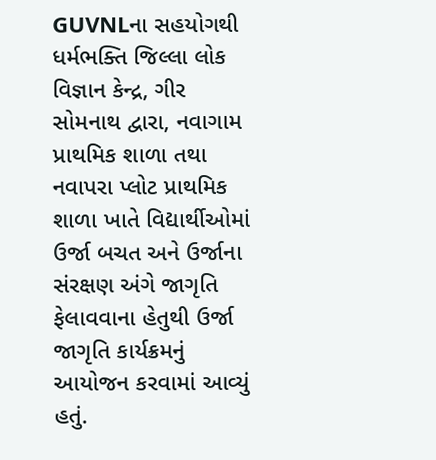GUVNLના સહયોગથી ધર્મભક્તિ જિલ્લા લોક વિજ્ઞાન કેન્દ્ર, ગીર સોમનાથ દ્વારા, નવાગામ પ્રાથમિક શાળા તથા નવાપરા પ્લોટ પ્રાથમિક શાળા ખાતે વિદ્યાર્થીઓમાં ઉર્જા બચત અને ઉર્જાના સંરક્ષણ અંગે જાગૃતિ ફેલાવવાના હેતુથી ઉર્જા જાગૃતિ કાર્યક્રમનું આયોજન કરવામાં આવ્યું હતું.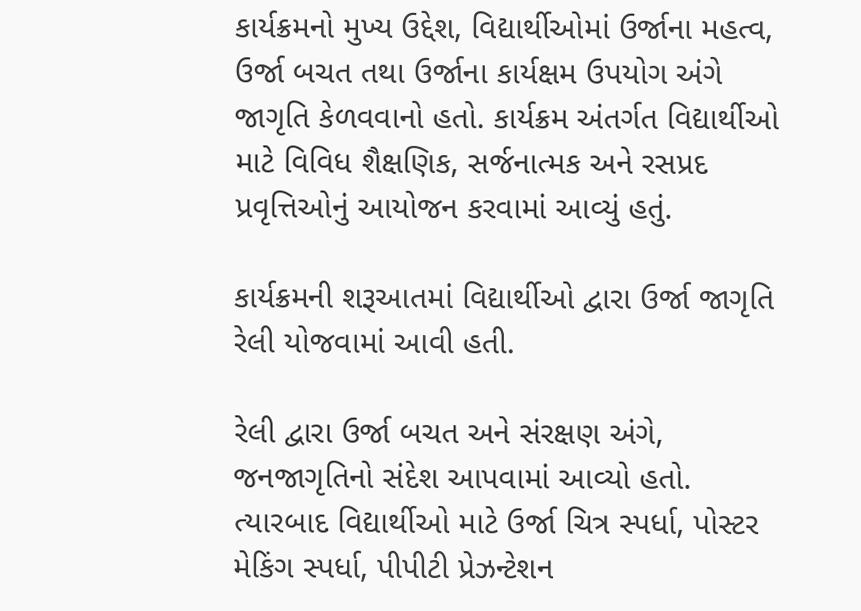કાર્યક્રમનો મુખ્ય ઉદ્દેશ, વિદ્યાર્થીઓમાં ઉર્જાના મહત્વ, ઉર્જા બચત તથા ઉર્જાના કાર્યક્ષમ ઉપયોગ અંગે જાગૃતિ કેળવવાનો હતો. કાર્યક્રમ અંતર્ગત વિદ્યાર્થીઓ માટે વિવિધ શૈક્ષણિક, સર્જનાત્મક અને રસપ્રદ પ્રવૃત્તિઓનું આયોજન કરવામાં આવ્યું હતું.

કાર્યક્રમની શરૂઆતમાં વિદ્યાર્થીઓ દ્વારા ઉર્જા જાગૃતિ રેલી યોજવામાં આવી હતી.

રેલી દ્વારા ઉર્જા બચત અને સંરક્ષણ અંગે, જનજાગૃતિનો સંદેશ આપવામાં આવ્યો હતો. ત્યારબાદ વિદ્યાર્થીઓ માટે ઉર્જા ચિત્ર સ્પર્ધા, પોસ્ટર મેકિંગ સ્પર્ધા, પીપીટી પ્રેઝન્ટેશન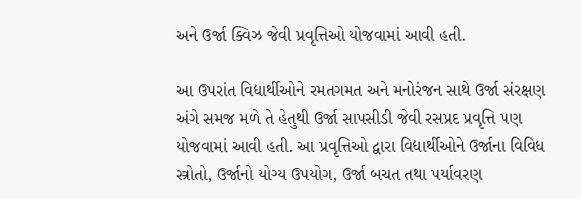અને ઉર્જા ક્વિઝ જેવી પ્રવૃત્તિઓ યોજવામાં આવી હતી.

આ ઉપરાંત વિદ્યાર્થીઓને રમતગમત અને મનોરંજન સાથે ઉર્જા સંરક્ષણ અંગે સમજ મળે તે હેતુથી ઉર્જા સાપસીડી જેવી રસપ્રદ પ્રવૃત્તિ પણ યોજવામાં આવી હતી. આ પ્રવૃત્તિઓ દ્વારા વિદ્યાર્થીઓને ઉર્જાના વિવિધ સ્ત્રોતો, ઉર્જાનો યોગ્ય ઉપયોગ, ઉર્જા બચત તથા પર્યાવરણ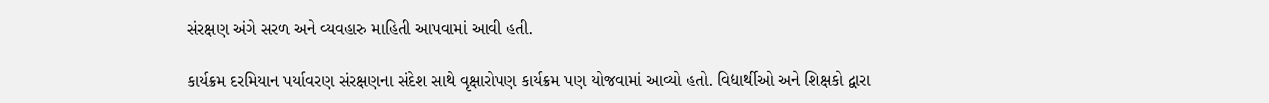સંરક્ષણ અંગે સરળ અને વ્યવહારુ માહિતી આપવામાં આવી હતી.

કાર્યક્રમ દરમિયાન પર્યાવરણ સંરક્ષણના સંદેશ સાથે વૃક્ષારોપણ કાર્યક્રમ પણ યોજવામાં આવ્યો હતો. વિદ્યાર્થીઓ અને શિક્ષકો દ્વારા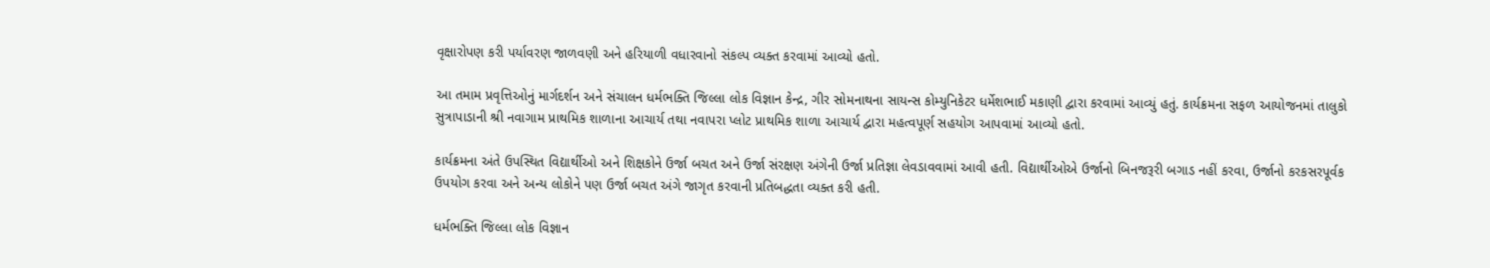વૃક્ષારોપણ કરી પર્યાવરણ જાળવણી અને હરિયાળી વધારવાનો સંકલ્પ વ્યક્ત કરવામાં આવ્યો હતો.

આ તમામ પ્રવૃત્તિઓનું માર્ગદર્શન અને સંચાલન ધર્મભક્તિ જિલ્લા લોક વિજ્ઞાન કેન્દ્ર, ગીર સોમનાથના સાયન્સ કોમ્યુનિકેટર ધર્મેશભાઈ મકાણી દ્વારા કરવામાં આવ્યું હતું. કાર્યક્રમના સફળ આયોજનમાં તાલુકો સુત્રાપાડાની શ્રી નવાગામ પ્રાથમિક શાળાના આચાર્ય તથા નવાપરા પ્લોટ પ્રાથમિક શાળા આચાર્ય દ્વારા મહત્વપૂર્ણ સહયોગ આપવામાં આવ્યો હતો.

કાર્યક્રમના અંતે ઉપસ્થિત વિદ્યાર્થીઓ અને શિક્ષકોને ઉર્જા બચત અને ઉર્જા સંરક્ષણ અંગેની ઉર્જા પ્રતિજ્ઞા લેવડાવવામાં આવી હતી. વિદ્યાર્થીઓએ ઉર્જાનો બિનજરૂરી બગાડ નહીં કરવા, ઉર્જાનો કરકસરપૂર્વક ઉપયોગ કરવા અને અન્ય લોકોને પણ ઉર્જા બચત અંગે જાગૃત કરવાની પ્રતિબદ્ધતા વ્યક્ત કરી હતી.

ધર્મભક્તિ જિલ્લા લોક વિજ્ઞાન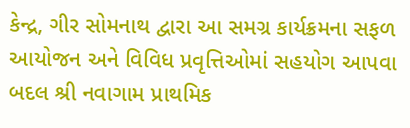કેન્દ્ર, ગીર સોમનાથ દ્વારા આ સમગ્ર કાર્યક્રમના સફળ આયોજન અને વિવિધ પ્રવૃત્તિઓમાં સહયોગ આપવા બદલ શ્રી નવાગામ પ્રાથમિક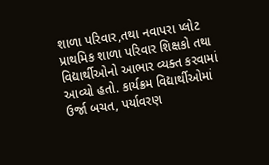શાળા પરિવાર,તથા નવાપરા પ્લોટ પ્રાથમિક શાળા પરિવાર શિક્ષકો તથા વિદ્યાર્થીઓનો આભાર વ્યક્ત કરવામાં આવ્યો હતો. કાર્યક્રમ વિદ્યાર્થીઓમાં ઉર્જા બચત, પર્યાવરણ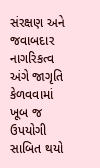સંરક્ષણ અને જવાબદાર નાગરિકત્વ અંગે જાગૃતિ કેળવવામાં ખૂબ જ ઉપયોગી સાબિત થયો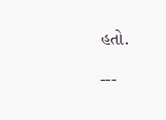હતો.

---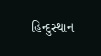હિન્દુસ્થાન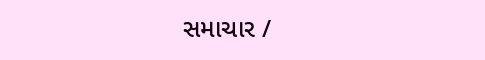સમાચાર /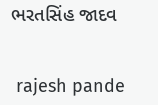ભરતસિંહ જાદવ


 rajesh pande